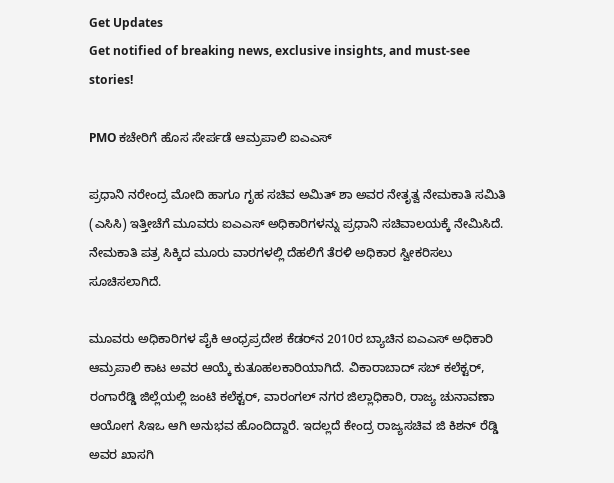Get Updates
Get notified of breaking news, exclusive insights, and must-see stories!

PMO ಕಚೇರಿಗೆ ಹೊಸ ಸೇರ್ಪಡೆ ಆಮ್ರಪಾಲಿ ಐಎಎಸ್

ಪ್ರಧಾನಿ ನರೇಂದ್ರ ಮೋದಿ ಹಾಗೂ ಗೃಹ ಸಚಿವ ಅಮಿತ್ ಶಾ ಅವರ ನೇತೃತ್ವ ನೇಮಕಾತಿ ಸಮಿತಿ (ಎಸಿಸಿ) ಇತ್ತೀಚೆಗೆ ಮೂವರು ಐಎಎಸ್ ಅಧಿಕಾರಿಗಳನ್ನು ಪ್ರಧಾನಿ ಸಚಿವಾಲಯಕ್ಕೆ ನೇಮಿಸಿದೆ. ನೇಮಕಾತಿ ಪತ್ರ ಸಿಕ್ಕಿದ ಮೂರು ವಾರಗಳಲ್ಲಿ ದೆಹಲಿಗೆ ತೆರಳಿ ಅಧಿಕಾರ ಸ್ವೀಕರಿಸಲು ಸೂಚಿಸಲಾಗಿದೆ.

ಮೂವರು ಅಧಿಕಾರಿಗಳ ಪೈಕಿ ಆಂಧ್ರಪ್ರದೇಶ ಕೆಡರ್‌ನ 2010ರ ಬ್ಯಾಚಿನ ಐಎಎಸ್ ಅಧಿಕಾರಿ ಆಮ್ರಪಾಲಿ ಕಾಟ ಅವರ ಆಯ್ಕೆ ಕುತೂಹಲಕಾರಿಯಾಗಿದೆ. ವಿಕಾರಾಬಾದ್ ಸಬ್ ಕಲೆಕ್ಟರ್, ರಂಗಾರೆಡ್ಡಿ ಜಿಲ್ಲೆಯಲ್ಲಿ ಜಂಟಿ ಕಲೆಕ್ಟರ್, ವಾರಂಗಲ್ ನಗರ ಜಿಲ್ಲಾಧಿಕಾರಿ, ರಾಜ್ಯ ಚುನಾವಣಾ ಆಯೋಗ ಸಿಇಒ ಆಗಿ ಅನುಭವ ಹೊಂದಿದ್ದಾರೆ. ಇದಲ್ಲದೆ ಕೇಂದ್ರ ರಾಜ್ಯಸಚಿವ ಜಿ ಕಿಶನ್ ರೆಡ್ಡಿ ಅವರ ಖಾಸಗಿ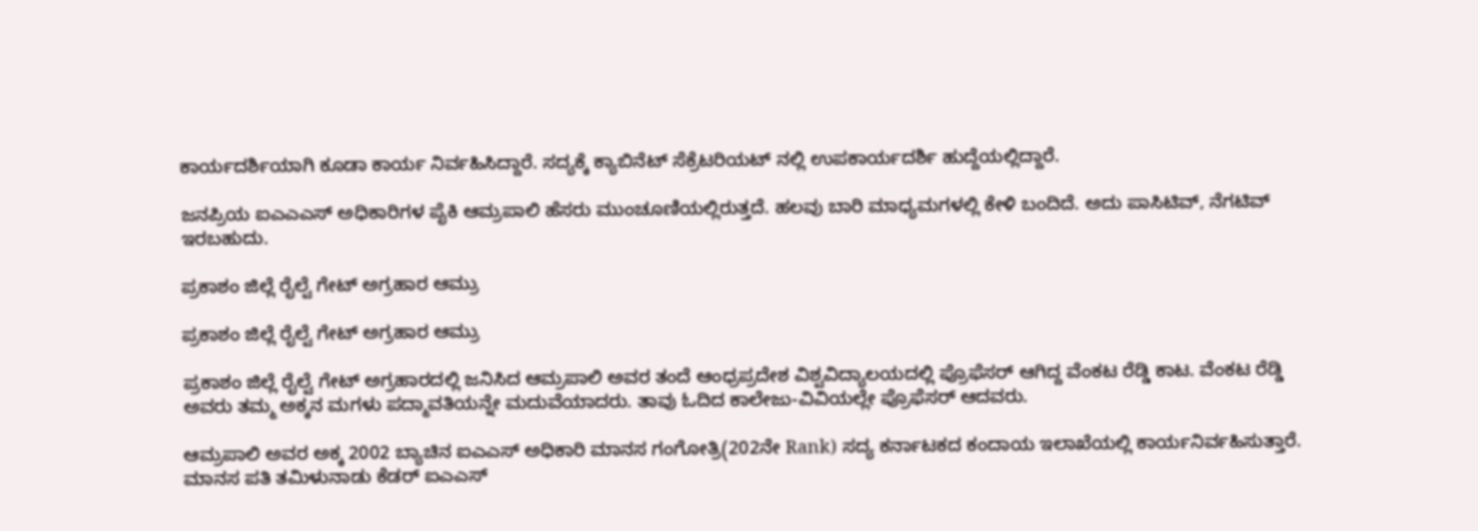ಕಾರ್ಯದರ್ಶಿಯಾಗಿ ಕೂಡಾ ಕಾರ್ಯ ನಿರ್ವಹಿಸಿದ್ದಾರೆ. ಸದ್ಯಕ್ಕೆ ಕ್ಯಾಬಿನೆಟ್ ಸೆಕ್ರೆಟರಿಯಟ್ ನಲ್ಲಿ ಉಪಕಾರ್ಯದರ್ಶಿ ಹುದ್ದೆಯಲ್ಲಿದ್ದಾರೆ.

ಜನಪ್ರಿಯ ಐಎಎಎಸ್ ಅಧಿಕಾರಿಗಳ ಪೈಕಿ ಆಮ್ರಪಾಲಿ ಹೆಸರು ಮುಂಚೂಣಿಯಲ್ಲಿರುತ್ತದೆ. ಹಲವು ಬಾರಿ ಮಾಧ್ಯಮಗಳಲ್ಲಿ ಕೇಳಿ ಬಂದಿದೆ. ಅದು ಪಾಸಿಟಿವ್, ನೆಗಟಿವ್ ಇರಬಹುದು.

ಪ್ರಕಾಶಂ ಜಿಲ್ಲೆ ರೈಲ್ವೆ ಗೇಟ್ ಅಗ್ರಹಾರ ಆಮ್ರು

ಪ್ರಕಾಶಂ ಜಿಲ್ಲೆ ರೈಲ್ವೆ ಗೇಟ್ ಅಗ್ರಹಾರ ಆಮ್ರು

ಪ್ರಕಾಶಂ ಜಿಲ್ಲೆ ರೈಲ್ವೆ ಗೇಟ್ ಅಗ್ರಹಾರದಲ್ಲಿ ಜನಿಸಿದ ಆಮ್ರಪಾಲಿ ಅವರ ತಂದೆ ಆಂಧ್ರಪ್ರದೇಶ ವಿಶ್ವವಿದ್ಯಾಲಯದಲ್ಲಿ ಪ್ರೊಫೆಸರ್ ಆಗಿದ್ದ ವೆಂಕಟ ರೆಡ್ಡಿ ಕಾಟ. ವೆಂಕಟ ರೆಡ್ಡಿ ಅವರು ತಮ್ಮ ಅಕ್ಕನ ಮಗಳು ಪದ್ಮಾವತಿಯನ್ನೇ ಮದುವೆಯಾದರು. ತಾವು ಓದಿದ ಕಾಲೇಜು-ವಿವಿಯಲ್ಲೇ ಪ್ರೊಫೆಸರ್ ಆದವರು.

ಆಮ್ರಪಾಲಿ ಅವರ ಅಕ್ಕ 2002 ಬ್ಯಾಚಿನ ಐಎಎಸ್ ಅಧಿಕಾರಿ ಮಾನಸ ಗಂಗೋತ್ರಿ(202ನೇ Rank) ಸದ್ಯ ಕರ್ನಾಟಕದ ಕಂದಾಯ ಇಲಾಖೆಯಲ್ಲಿ ಕಾರ್ಯನಿರ್ವಹಿಸುತ್ತಾರೆ. ಮಾನಸ ಪತಿ ತಮಿಳುನಾಡು ಕೆಡರ್ ಐಎಎಸ್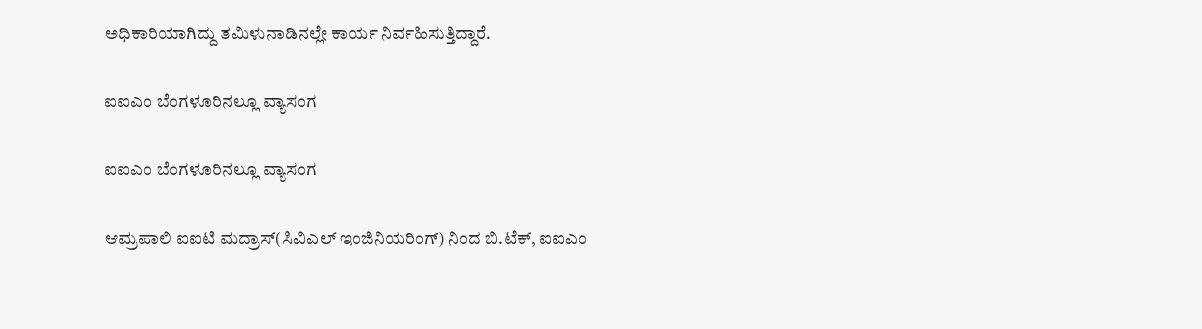ಅಧಿಕಾರಿಯಾಗಿದ್ದು ತಮಿಳುನಾಡಿನಲ್ಲೇ ಕಾರ್ಯ ನಿರ್ವಹಿಸುತ್ತಿದ್ದಾರೆ.

ಐಐಎಂ ಬೆಂಗಳೂರಿನಲ್ಲೂ ವ್ಯಾಸಂಗ

ಐಐಎಂ ಬೆಂಗಳೂರಿನಲ್ಲೂ ವ್ಯಾಸಂಗ

ಆಮ್ರಪಾಲಿ ಐಐಟಿ ಮದ್ರಾಸ್(ಸಿವಿಎಲ್ ಇಂಜಿನಿಯರಿಂಗ್) ನಿಂದ ಬಿ.ಟೆಕ್, ಐಐಎಂ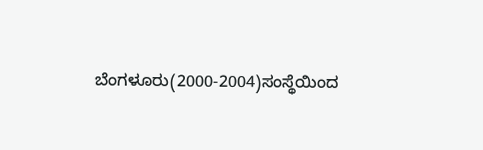ಬೆಂಗಳೂರು(2000-2004)ಸಂಸ್ಥೆಯಿಂದ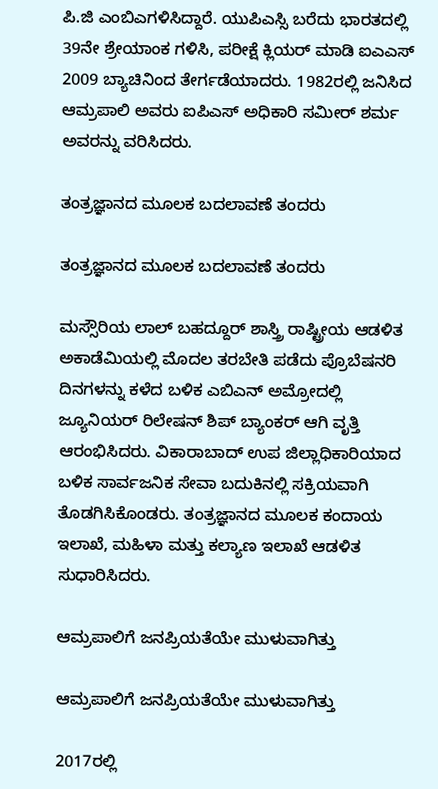ಪಿ.ಜಿ ಎಂಬಿಎಗಳಿಸಿದ್ದಾರೆ. ಯುಪಿಎಸ್ಸಿ ಬರೆದು ಭಾರತದಲ್ಲಿ 39ನೇ ಶ್ರೇಯಾಂಕ ಗಳಿಸಿ, ಪರೀಕ್ಷೆ ಕ್ಲಿಯರ್ ಮಾಡಿ ಐಎಎಸ್ 2009 ಬ್ಯಾಚಿನಿಂದ ತೇರ್ಗಡೆಯಾದರು. 1982ರಲ್ಲಿ ಜನಿಸಿದ ಆಮ್ರಪಾಲಿ ಅವರು ಐಪಿಎಸ್ ಅಧಿಕಾರಿ ಸಮೀರ್ ಶರ್ಮ ಅವರನ್ನು ವರಿಸಿದರು.

ತಂತ್ರಜ್ಞಾನದ ಮೂಲಕ ಬದಲಾವಣೆ ತಂದರು

ತಂತ್ರಜ್ಞಾನದ ಮೂಲಕ ಬದಲಾವಣೆ ತಂದರು

ಮಸ್ಸೌರಿಯ ಲಾಲ್ ಬಹದ್ದೂರ್ ಶಾಸ್ತ್ರಿ ರಾಷ್ಟ್ರೀಯ ಆಡಳಿತ ಅಕಾಡೆಮಿಯಲ್ಲಿ ಮೊದಲ ತರಬೇತಿ ಪಡೆದು ಪ್ರೊಬೆಷನರಿ ದಿನಗಳನ್ನು ಕಳೆದ ಬಳಿಕ ಎಬಿಎನ್ ಅಮ್ರೋದಲ್ಲಿ ಜ್ಯೂನಿಯರ್ ರಿಲೇಷನ್ ಶಿಪ್ ಬ್ಯಾಂಕರ್ ಆಗಿ ವೃತ್ತಿ ಆರಂಭಿಸಿದರು. ವಿಕಾರಾಬಾದ್ ಉಪ ಜಿಲ್ಲಾಧಿಕಾರಿಯಾದ ಬಳಿಕ ಸಾರ್ವಜನಿಕ ಸೇವಾ ಬದುಕಿನಲ್ಲಿ ಸಕ್ರಿಯವಾಗಿ ತೊಡಗಿಸಿಕೊಂಡರು. ತಂತ್ರಜ್ಞಾನದ ಮೂಲಕ ಕಂದಾಯ ಇಲಾಖೆ, ಮಹಿಳಾ ಮತ್ತು ಕಲ್ಯಾಣ ಇಲಾಖೆ ಆಡಳಿತ ಸುಧಾರಿಸಿದರು.

ಆಮ್ರಪಾಲಿಗೆ ಜನಪ್ರಿಯತೆಯೇ ಮುಳುವಾಗಿತ್ತು

ಆಮ್ರಪಾಲಿಗೆ ಜನಪ್ರಿಯತೆಯೇ ಮುಳುವಾಗಿತ್ತು

2017ರಲ್ಲಿ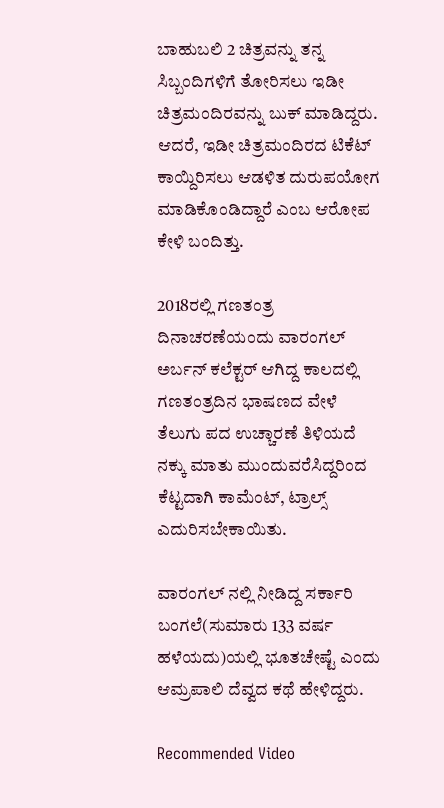ಬಾಹುಬಲಿ 2 ಚಿತ್ರವನ್ನು ತನ್ನ ಸಿಬ್ಬಂದಿಗಳಿಗೆ ತೋರಿಸಲು ಇಡೀ ಚಿತ್ರಮಂದಿರವನ್ನು ಬುಕ್ ಮಾಡಿದ್ದರು. ಆದರೆ, ಇಡೀ ಚಿತ್ರಮಂದಿರದ ಟಿಕೆಟ್ ಕಾಯ್ದಿರಿಸಲು ಆಡಳಿತ ದುರುಪಯೋಗ ಮಾಡಿಕೊಂಡಿದ್ದಾರೆ ಎಂಬ ಆರೋಪ ಕೇಳಿ ಬಂದಿತ್ತು.

2018ರಲ್ಲಿ ಗಣತಂತ್ರ ದಿನಾಚರಣೆಯಂದು ವಾರಂಗಲ್ ಅರ್ಬನ್ ಕಲೆಕ್ಟರ್ ಆಗಿದ್ದ ಕಾಲದಲ್ಲಿ ಗಣತಂತ್ರದಿನ ಭಾಷಣದ ವೇಳೆ ತೆಲುಗು ಪದ ಉಚ್ಚಾರಣೆ ತಿಳಿಯದೆ ನಕ್ಕು ಮಾತು ಮುಂದುವರೆಸಿದ್ದರಿಂದ ಕೆಟ್ಟದಾಗಿ ಕಾಮೆಂಟ್, ಟ್ರಾಲ್ಸ್ ಎದುರಿಸಬೇಕಾಯಿತು.

ವಾರಂಗಲ್ ನಲ್ಲಿ ನೀಡಿದ್ದ ಸರ್ಕಾರಿ ಬಂಗಲೆ(ಸುಮಾರು 133 ವರ್ಷ ಹಳೆಯದು)ಯಲ್ಲಿ ಭೂತಚೇಷ್ಟೆ ಎಂದು ಆಮ್ರಪಾಲಿ ದೆವ್ವದ ಕಥೆ ಹೇಳಿದ್ದರು.

Recommended Video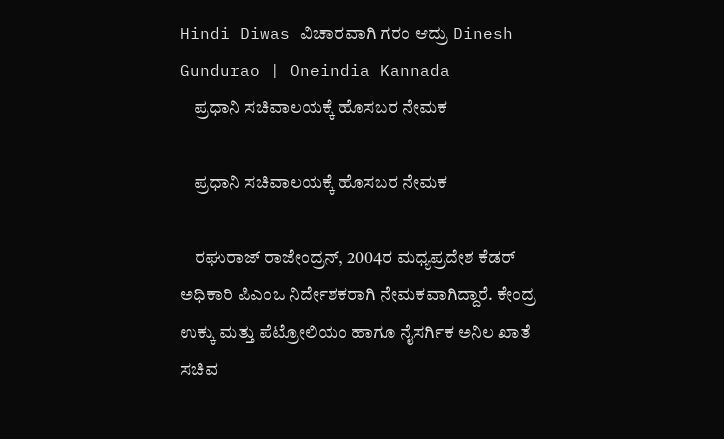Hindi Diwas ವಿಚಾರವಾಗಿ ಗರಂ ಆದ್ರು Dinesh Gundurao | Oneindia Kannada
    ಪ್ರಧಾನಿ ಸಚಿವಾಲಯಕ್ಕೆ ಹೊಸಬರ ನೇಮಕ

    ಪ್ರಧಾನಿ ಸಚಿವಾಲಯಕ್ಕೆ ಹೊಸಬರ ನೇಮಕ

    ರಘುರಾಜ್ ರಾಜೇಂದ್ರನ್, 2004ರ ಮಧ್ಯಪ್ರದೇಶ ಕೆಡರ್ ಅಧಿಕಾರಿ ಪಿಎಂಒ ನಿರ್ದೇಶಕರಾಗಿ ನೇಮಕವಾಗಿದ್ದಾರೆ. ಕೇಂದ್ರ ಉಕ್ಕು ಮತ್ತು ಪೆಟ್ರೋಲಿಯಂ ಹಾಗೂ ನೈಸರ್ಗಿಕ ಅನಿಲ ಖಾತೆ ಸಚಿವ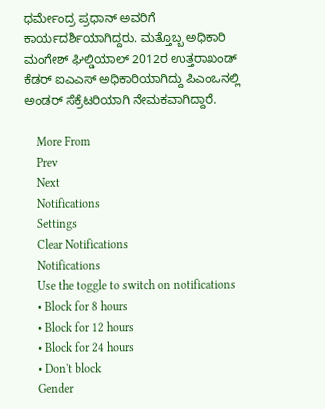ಧರ್ಮೇಂದ್ರ ಪ್ರಧಾನ್ ಅವರಿಗೆ ಕಾರ್ಯದರ್ಶಿಯಾಗಿದ್ದರು. ಮತ್ತೊಬ್ಬ ಅಧಿಕಾರಿ ಮಂಗೇಶ್ ಘಿಲ್ಡಿಯಾಲ್ 2012ರ ಉತ್ತರಾಖಂಡ್ ಕೆಡರ್ ಐಎಎಸ್ ಅಧಿಕಾರಿಯಾಗಿದ್ದು ಪಿಎಂಒನಲ್ಲಿ ಅಂಡರ್ ಸೆಕ್ರೆಟರಿಯಾಗಿ ನೇಮಕವಾಗಿದ್ದಾರೆ.

    More From
    Prev
    Next
    Notifications
    Settings
    Clear Notifications
    Notifications
    Use the toggle to switch on notifications
    • Block for 8 hours
    • Block for 12 hours
    • Block for 24 hours
    • Don't block
    Gender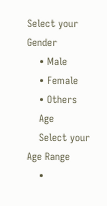Select your Gender
    • Male
    • Female
    • Others
    Age
    Select your Age Range
    •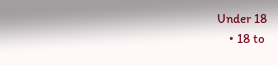Under 18
    • 18 to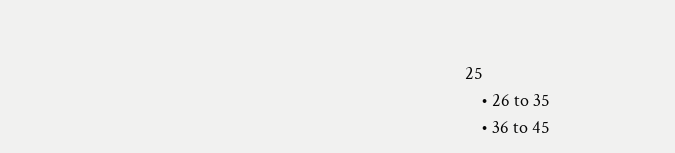25
    • 26 to 35
    • 36 to 45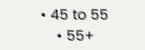• 45 to 55
    • 55+